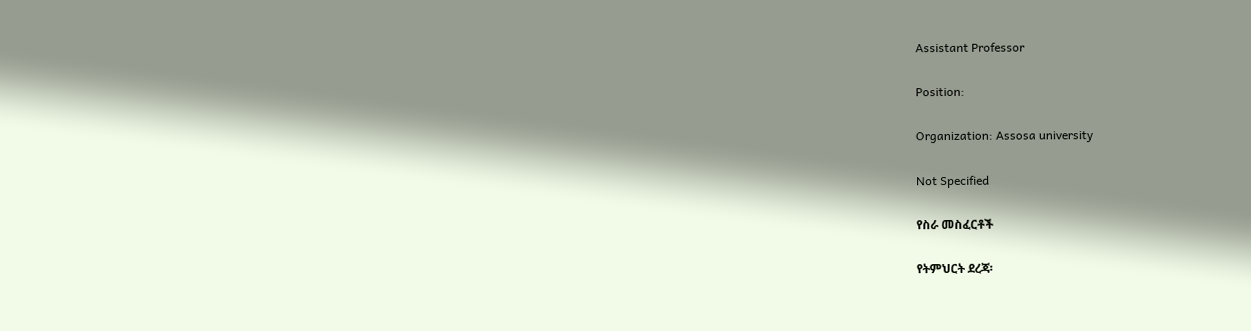Assistant Professor

Position:

Organization: Assosa university

Not Specified

የስራ መስፈርቶች

የትምህርት ደረጃ፡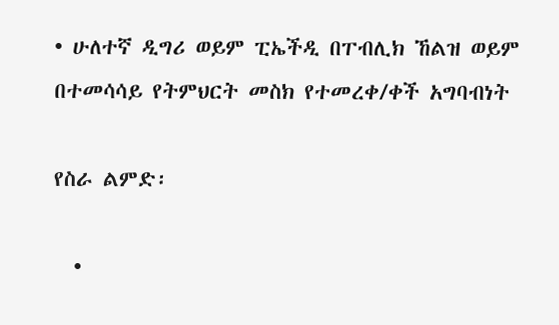• ሁለተኛ ዲግሪ ወይም ፒኤችዲ በፐብሊክ ኸልዝ ወይም በተመሳሳይ የትምህርት መስክ የተመረቀ/ቀች አግባብነት

የስራ ልምድ፡

  •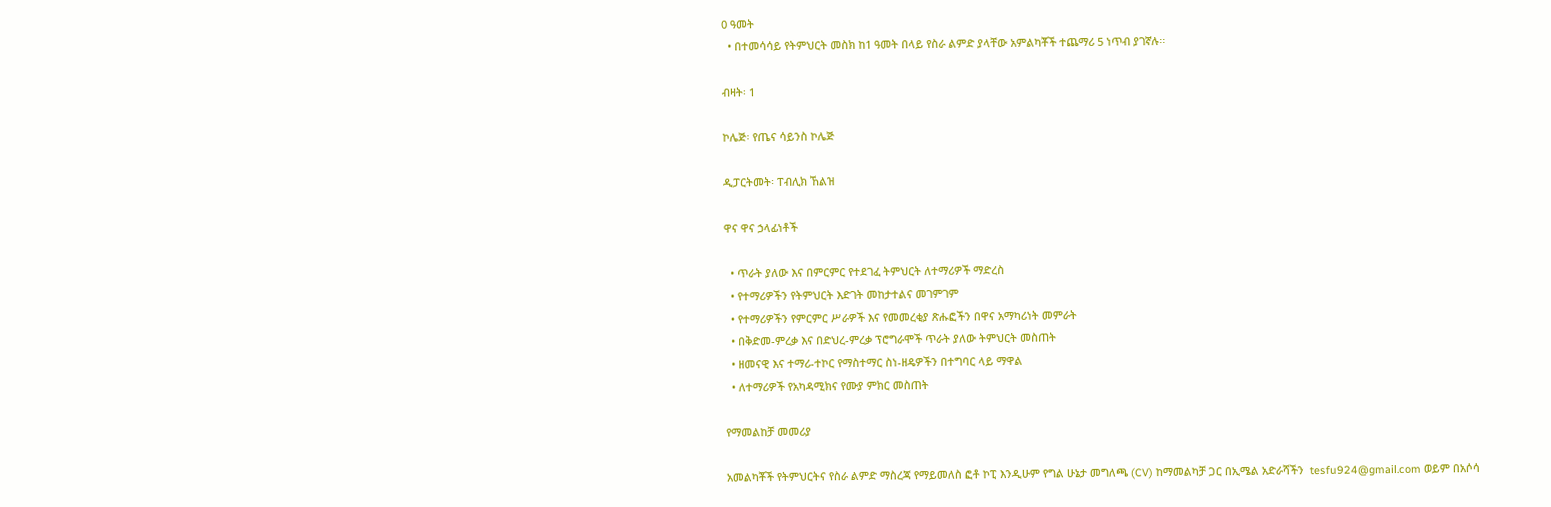0 ዓመት
  • በተመሳሳይ የትምህርት መስክ ከ1 ዓመት በላይ የስራ ልምድ ያላቸው አምልካቾች ተጨማሪ 5 ነጥብ ያገኛሉ፡፡

ብዛት፡ 1

ኮሌጅ፡ የጤና ሳይንስ ኮሌጅ

ዲፓርትመት፡ ፐብሊክ ኸልዝ

ዋና ዋና ኃላፊነቶች

  • ጥራት ያለው እና በምርምር የተደገፈ ትምህርት ለተማሪዎች ማድረስ
  • የተማሪዎችን የትምህርት እድገት መከታተልና መገምገም
  • የተማሪዎችን የምርምር ሥራዎች እና የመመረቂያ ጽሑፎችን በዋና አማካሪነት መምራት
  • በቅድመ-ምረቃ እና በድህረ-ምረቃ ፕሮግራሞች ጥራት ያለው ትምህርት መስጠት
  • ዘመናዊ እና ተማሪ-ተኮር የማስተማር ስነ-ዘዴዎችን በተግባር ላይ ማዋል
  • ለተማሪዎች የአካዳሚክና የሙያ ምክር መስጠት

የማመልከቻ መመሪያ

አመልካቾች የትምህርትና የስራ ልምድ ማስረጃ የማይመለስ ፎቶ ኮፒ እንዲሁም የግል ሁኔታ መግለጫ (CV) ከማመልካቻ ጋር በኢሜል አድራሻችን  tesfu924@gmail.com ወይም በአሶሳ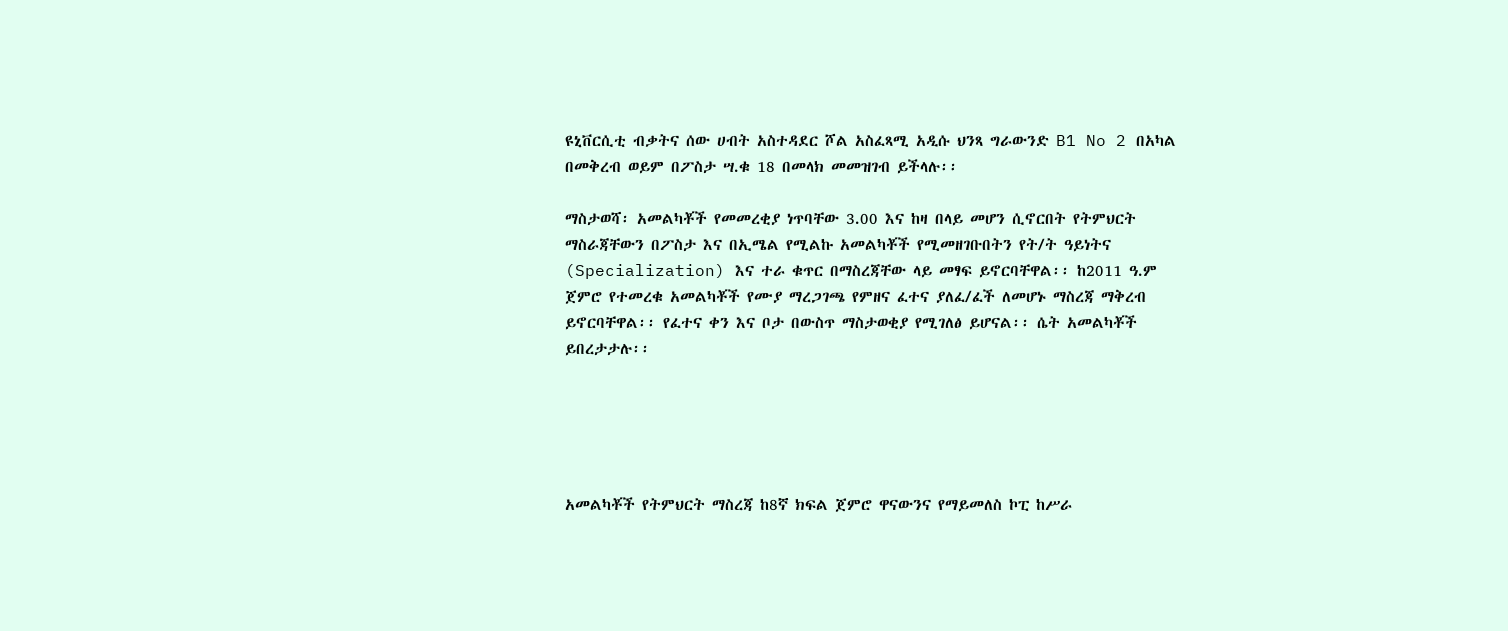ዩኒቨርሲቲ ብቃትና ሰው ሀብት አስተዳደር ሾል አስፈጻሚ አዲሱ ህንጻ ግራውንድ B1 No 2 በአካል በመቅረብ ወይም በፖስታ ሣ.ቁ 18 በመላክ መመዝገብ ይችላሉ፡፡

ማስታወሻ፡ አመልካቾች የመመረቂያ ነጥባቸው 3.00 እና ከዛ በላይ መሆን ሲኖርበት የትምህርት ማስራጃቸውን በፖስታ እና በኢሜል የሚልኩ አመልካቾች የሚመዘገቡበትን የት/ት ዓይነትና (Specialization) እና ተራ ቁጥር በማስረጃቸው ላይ መፃፍ ይኖርባቸዋል፡፡ ከ2011 ዓ.ም ጀምሮ የተመረቁ አመልካቾች የሙያ ማረጋገጫ የምዘና ፈተና ያለፈ/ፈች ለመሆኑ ማስረጃ ማቅረብ ይኖርባቸዋል፡፡ የፈተና ቀን እና ቦታ በውስጥ ማስታወቂያ የሚገለፅ ይሆናል፡፡ ሴት አመልካቾች ይበረታታሉ፡፡





አመልካቾች የትምህርት ማስረጃ ከ8ኛ ክፍል ጀምሮ ዋናውንና የማይመለስ ኮፒ ከሥራ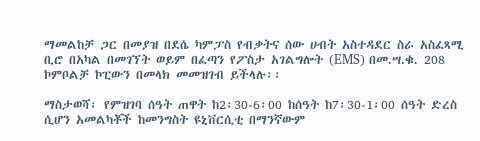ማመልከቻ ጋር በመያዝ በደሴ ካምፓስ የብቃትና ሰው ሀብት አስተዳደር ስራ አስፈጻሚ ቢሮ በአካል በመገኘት ወይም በፈጣን የፖስታ አገልግሎት (EMS) በመ.ሣ.ቁ. 208 ኮምቦልቻ ኮፒውን በመላክ መመዝገብ ይችላሉ፡፡

ማስታወሻ፡ የምዝገባ ሰዓት ጠዋት ከ2፡30-6፡00 ከሰዓት ከ7፡30-1፡00 ሰዓት ድረስ ሲሆን አመልካቾች ከመንግስት ዩኒቨርሲቲ በማንኛውም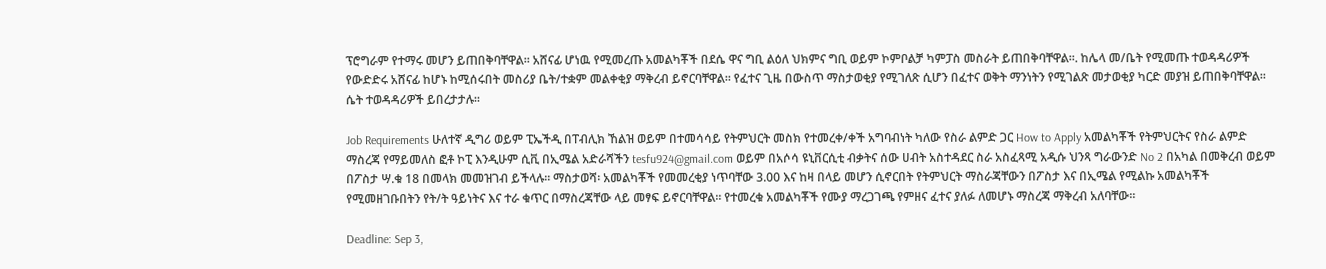ፕሮግራም የተማሩ መሆን ይጠበቅባቸዋል፡፡ አሸናፊ ሆነዉ የሚመረጡ አመልካቾች በደሴ ዋና ግቢ ልዕለ ህክምና ግቢ ወይም ኮምቦልቻ ካምፓስ መስራት ይጠበቅባቸዋል፡፡. ከሌላ መ/ቤት የሚመጡ ተወዳዳሪዎች የውድድሩ አሸናፊ ከሆኑ ከሚሰሩበት መስሪያ ቤት/ተቋም መልቀቂያ ማቅረብ ይኖርባቸዋል፡፡ የፈተና ጊዜ በውስጥ ማስታወቂያ የሚገለጽ ሲሆን በፈተና ወቅት ማንነትን የሚገልጽ መታወቂያ ካርድ መያዝ ይጠበቅባቸዋል፡፡ ሴት ተወዳዳሪዎች ይበረታታሉ፡፡

Job Requirements ሁለተኛ ዲግሪ ወይም ፒኤችዲ በፐብሊክ ኸልዝ ወይም በተመሳሳይ የትምህርት መስክ የተመረቀ/ቀች አግባብነት ካለው የስራ ልምድ ጋር How to Apply አመልካቾች የትምህርትና የስራ ልምድ ማስረጃ የማይመለስ ፎቶ ኮፒ እንዲሁም ሲቪ በኢሜል አድራሻችን tesfu924@gmail.com ወይም በአሶሳ ዩኒቨርሲቲ ብቃትና ሰው ሀብት አስተዳደር ስራ አስፈጻሚ አዲሱ ህንጻ ግራውንድ No 2 በአካል በመቅረብ ወይም በፖስታ ሣ.ቁ 18 በመላክ መመዝገብ ይችላሉ፡፡ ማስታወሻ፡ አመልካቾች የመመረቂያ ነጥባቸው 3.00 እና ከዛ በላይ መሆን ሲኖርበት የትምህርት ማስራጃቸውን በፖስታ እና በኢሜል የሚልኩ አመልካቾች የሚመዘገቡበትን የት/ት ዓይነትና እና ተራ ቁጥር በማስረጃቸው ላይ መፃፍ ይኖርባቸዋል፡፡ የተመረቁ አመልካቾች የሙያ ማረጋገጫ የምዘና ፈተና ያለፉ ለመሆኑ ማስረጃ ማቅረብ አለባቸው፡፡

Deadline: Sep 3,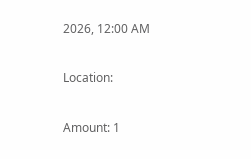2026, 12:00 AM

Location:

Amount: 1